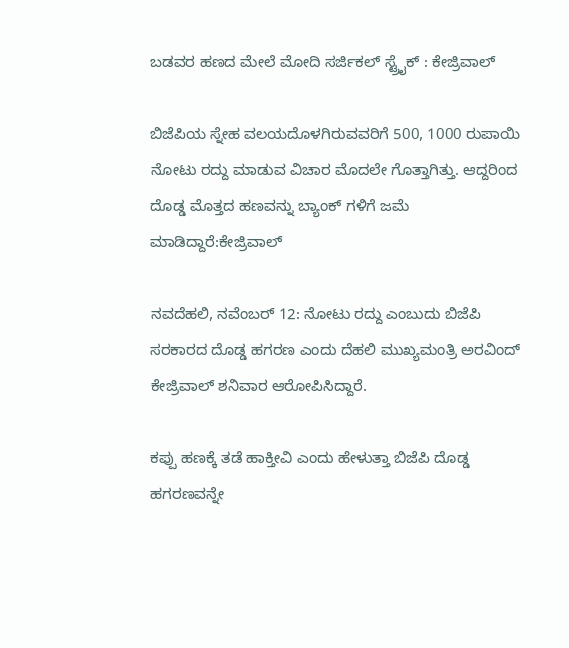ಬಡವರ ಹಣದ ಮೇಲೆ ಮೋದಿ ಸರ್ಜಿಕಲ್ ಸ್ಟ್ರೈಕ್ : ಕೇಜ್ರಿವಾಲ್

ಬಿಜೆಪಿಯ ಸ್ನೇಹ ವಲಯದೊಳಗಿರುವವರಿಗೆ 500, 1000 ರುಪಾಯಿ ನೋಟು ರದ್ದು ಮಾಡುವ ವಿಚಾರ ಮೊದಲೇ ಗೊತ್ತಾಗಿತ್ತು. ಆದ್ದರಿಂದ ದೊಡ್ಡ ಮೊತ್ತದ ಹಣವನ್ನು ಬ್ಯಾಂಕ್ ಗಳಿಗೆ ಜಮೆ ಮಾಡಿದ್ದಾರೆ:ಕೇಜ್ರಿವಾಲ್

ನವದೆಹಲಿ, ನವೆಂಬರ್ 12: ನೋಟು ರದ್ದು ಎಂಬುದು ಬಿಜೆಪಿ ಸರಕಾರದ ದೊಡ್ಡ ಹಗರಣ ಎಂದು ದೆಹಲಿ ಮುಖ್ಯಮಂತ್ರಿ ಅರವಿಂದ್ ಕೇಜ್ರಿವಾಲ್ ಶನಿವಾರ ಆರೋಪಿಸಿದ್ದಾರೆ.

ಕಪ್ಪು ಹಣಕ್ಕೆ ತಡೆ ಹಾಕ್ತೀವಿ ಎಂದು ಹೇಳುತ್ತಾ ಬಿಜೆಪಿ ದೊಡ್ಡ ಹಗರಣವನ್ನೇ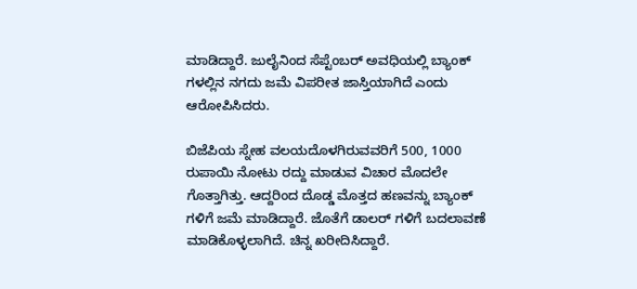ಮಾಡಿದ್ದಾರೆ. ಜುಲೈನಿಂದ ಸೆಪ್ಟೆಂಬರ್ ಅವಧಿಯಲ್ಲಿ ಬ್ಯಾಂಕ್ ಗಳಲ್ಲಿನ ನಗದು ಜಮೆ ವಿಪರೀತ ಜಾಸ್ತಿಯಾಗಿದೆ ಎಂದು ಆರೋಪಿಸಿದರು.

ಬಿಜೆಪಿಯ ಸ್ನೇಹ ವಲಯದೊಳಗಿರುವವರಿಗೆ 500, 1000 ರುಪಾಯಿ ನೋಟು ರದ್ದು ಮಾಡುವ ವಿಚಾರ ಮೊದಲೇ ಗೊತ್ತಾಗಿತ್ತು. ಆದ್ದರಿಂದ ದೊಡ್ಡ ಮೊತ್ತದ ಹಣವನ್ನು ಬ್ಯಾಂಕ್ ಗಳಿಗೆ ಜಮೆ ಮಾಡಿದ್ದಾರೆ. ಜೊತೆಗೆ ಡಾಲರ್ ಗಳಿಗೆ ಬದಲಾವಣೆ ಮಾಡಿಕೊಳ್ಳಲಾಗಿದೆ. ಚಿನ್ನ ಖರೀದಿಸಿದ್ದಾರೆ.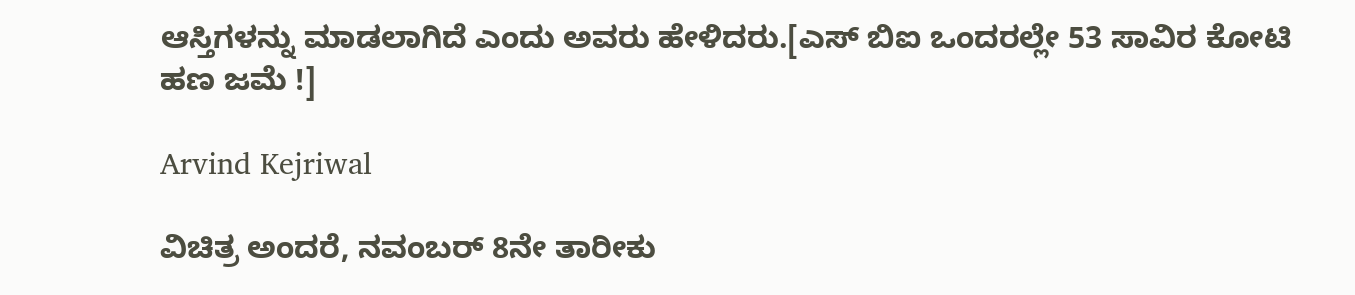ಆಸ್ತಿಗಳನ್ನು ಮಾಡಲಾಗಿದೆ ಎಂದು ಅವರು ಹೇಳಿದರು.[ಎಸ್ ಬಿಐ ಒಂದರಲ್ಲೇ 53 ಸಾವಿರ ಕೋಟಿ ಹಣ ಜಮೆ !]

Arvind Kejriwal

ವಿಚಿತ್ರ ಅಂದರೆ, ನವಂಬರ್ 8ನೇ ತಾರೀಕು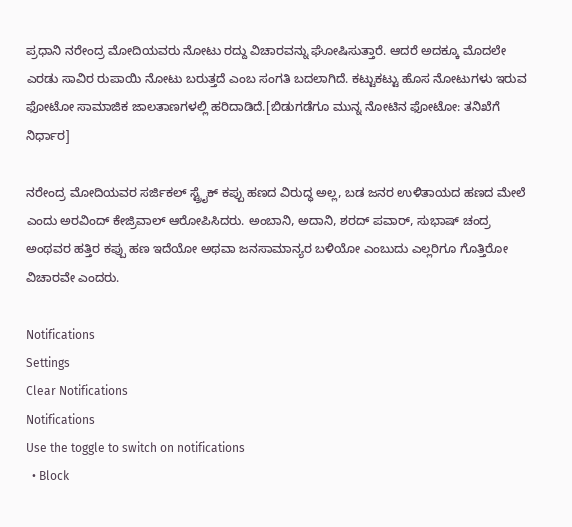ಪ್ರಧಾನಿ ನರೇಂದ್ರ ಮೋದಿಯವರು ನೋಟು ರದ್ದು ವಿಚಾರವನ್ನು ಘೋಷಿಸುತ್ತಾರೆ. ಆದರೆ ಅದಕ್ಕೂ ಮೊದಲೇ ಎರಡು ಸಾವಿರ ರುಪಾಯಿ ನೋಟು ಬರುತ್ತದೆ ಎಂಬ ಸಂಗತಿ ಬದಲಾಗಿದೆ. ಕಟ್ಟುಕಟ್ಟು ಹೊಸ ನೋಟುಗಳು ಇರುವ ಫೋಟೋ ಸಾಮಾಜಿಕ ಜಾಲತಾಣಗಳಲ್ಲಿ ಹರಿದಾಡಿದೆ.[ಬಿಡುಗಡೆಗೂ ಮುನ್ನ ನೋಟಿನ ಫೋಟೋ: ತನಿಖೆಗೆ ನಿರ್ಧಾರ]

ನರೇಂದ್ರ ಮೋದಿಯವರ ಸರ್ಜಿಕಲ್ ಸ್ಟ್ರೈಕ್ ಕಪ್ಪು ಹಣದ ವಿರುದ್ಧ ಅಲ್ಲ, ಬಡ ಜನರ ಉಳಿತಾಯದ ಹಣದ ಮೇಲೆ ಎಂದು ಅರವಿಂದ್ ಕೇಜ್ರಿವಾಲ್ ಆರೋಪಿಸಿದರು. ಅಂಬಾನಿ, ಅದಾನಿ, ಶರದ್ ಪವಾರ್, ಸುಭಾಷ್ ಚಂದ್ರ ಅಂಥವರ ಹತ್ತಿರ ಕಪ್ಪು ಹಣ ಇದೆಯೋ ಅಥವಾ ಜನಸಾಮಾನ್ಯರ ಬಳಿಯೋ ಎಂಬುದು ಎಲ್ಲರಿಗೂ ಗೊತ್ತಿರೋ ವಿಚಾರವೇ ಎಂದರು.

Notifications
Settings
Clear Notifications
Notifications
Use the toggle to switch on notifications
  • Block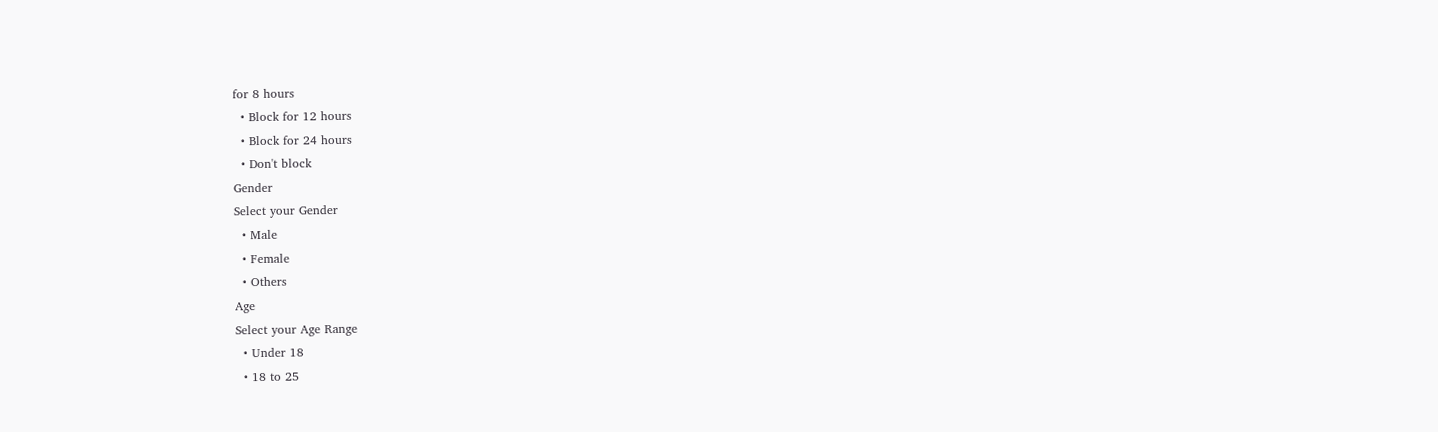for 8 hours
  • Block for 12 hours
  • Block for 24 hours
  • Don't block
Gender
Select your Gender
  • Male
  • Female
  • Others
Age
Select your Age Range
  • Under 18
  • 18 to 25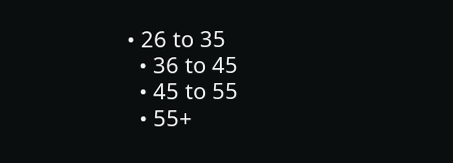• 26 to 35
  • 36 to 45
  • 45 to 55
  • 55+